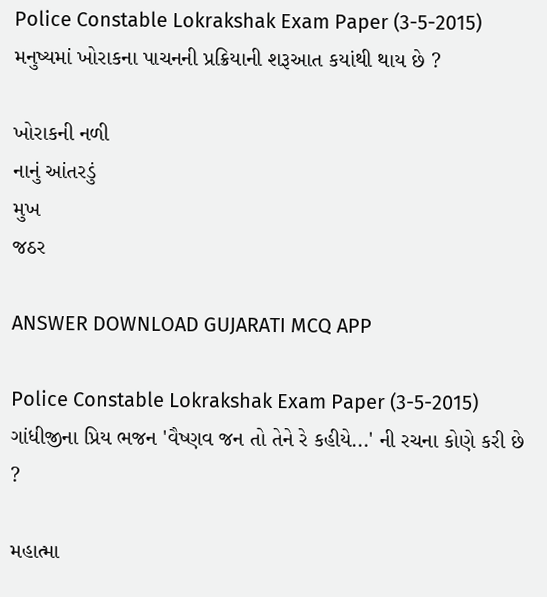Police Constable Lokrakshak Exam Paper (3-5-2015)
મનુષ્યમાં ખોરાકના પાચનની પ્રક્રિયાની શરૂઆત કયાંથી થાય છે ?

ખોરાકની નળી
નાનું આંતરડું
મુખ
જઠર

ANSWER DOWNLOAD GUJARATI MCQ APP

Police Constable Lokrakshak Exam Paper (3-5-2015)
ગાંધીજીના પ્રિય ભજન 'વૈષ્ણવ જન તો તેને રે કહીયે...' ની રચના કોણે કરી છે ?

મહાત્મા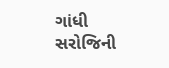ગાંધી
સરોજિની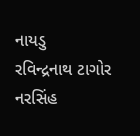નાયડુ
રવિન્દ્રનાથ ટાગોર
નરસિંહ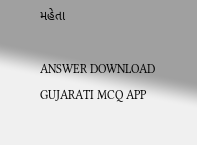મહેતા

ANSWER DOWNLOAD GUJARATI MCQ APP